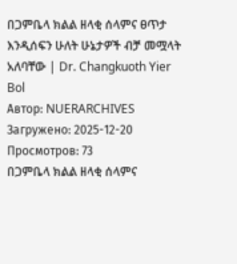በጋምቤላ ክልል ዘላቂ ሰላምና ፀጥታ እንዲሰፍን ሁለት ሁኔታዎች ብቻ መሟላት አለባቸው | Dr. Changkuoth Yier Bol
Автор: NUERARCHIVES
Загружено: 2025-12-20
Просмотров: 73
በጋምቤላ ክልል ዘላቂ ሰላምና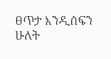ፀጥታ እንዲሰፍን ሁለት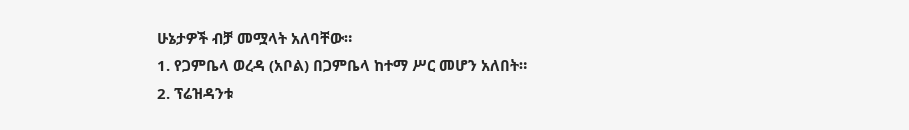ሁኔታዎች ብቻ መሟላት አለባቸው።
1. የጋምቤላ ወረዳ (አቦል) በጋምቤላ ከተማ ሥር መሆን አለበት።
2. ፕሬዝዳንቱ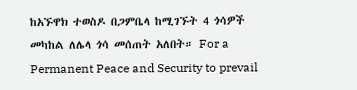ከአኙዋክ ተወስዶ በጋምቤላ ከሚገኙት 4 ጎሳዎች መካከል ለሌላ ጎሳ መሰጠት አለበት። For a Permanent Peace and Security to prevail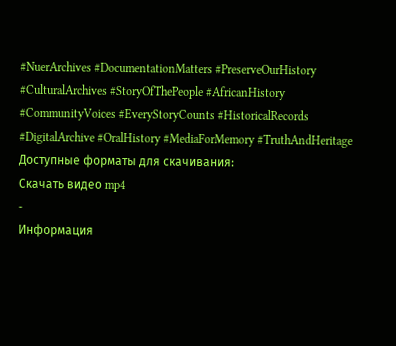#NuerArchives #DocumentationMatters #PreserveOurHistory #CulturalArchives #StoryOfThePeople #AfricanHistory #CommunityVoices #EveryStoryCounts #HistoricalRecords #DigitalArchive #OralHistory #MediaForMemory #TruthAndHeritage
Доступные форматы для скачивания:
Скачать видео mp4
-
Информация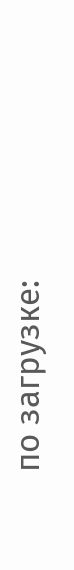по загрузке: